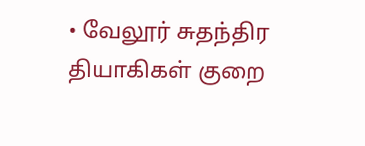• வேலூர் சுதந்திர தியாகிகள் குறை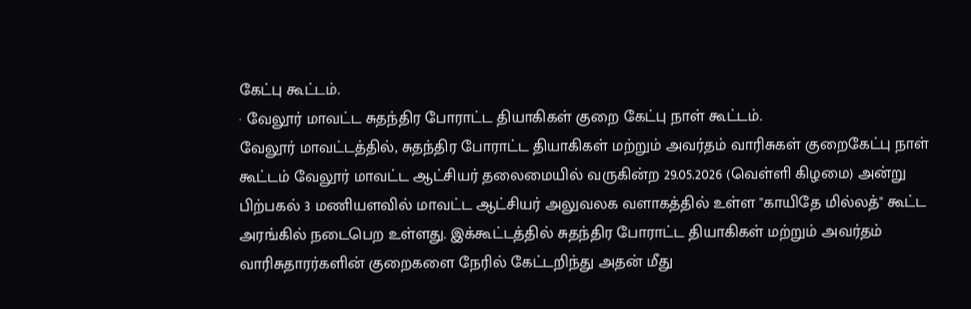கேட்பு கூட்டம்.
· வேலூர் மாவட்ட சுதந்திர போராட்ட தியாகிகள் குறை கேட்பு நாள் கூட்டம்.
வேலூர் மாவட்டத்தில், சுதந்திர போராட்ட தியாகிகள் மற்றும் அவர்தம் வாரிசுகள் குறைகேட்பு நாள் கூட்டம் வேலூர் மாவட்ட ஆட்சியர் தலைமையில் வருகின்ற 29.05.2026 (வெள்ளி கிழமை) அன்று பிற்பகல் 3 மணியளவில் மாவட்ட ஆட்சியர் அலுவலக வளாகத்தில் உள்ள "காயிதே மில்லத்" கூட்ட அரங்கில் நடைபெற உள்ளது. இக்கூட்டத்தில் சுதந்திர போராட்ட தியாகிகள் மற்றும் அவர்தம் வாரிசுதாரர்களின் குறைகளை நேரில் கேட்டறிந்து அதன் மீது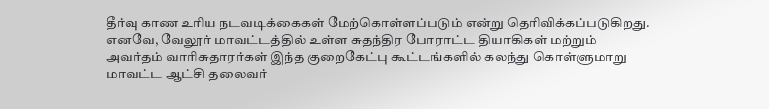தீர்வு காண உரிய நடவடிக்கைகள் மேற்கொள்ளப்படும் என்று தெரிவிக்கப்படுகிறது.
எனவே, வேலூர் மாவட்டத்தில் உள்ள சுதந்திர போராட்ட தியாகிகள் மற்றும் அவர்தம் வாரிசுதாரர்கள் இந்த குறைகேட்பு கூட்டங்களில் கலந்து கொள்ளுமாறு மாவட்ட ஆட்சி தலைவர்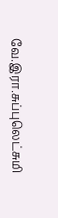வே.இரா.சுப்புலெட்சுமி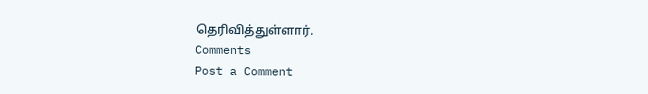தெரிவித்துள்ளார்.
Comments
Post a Comment